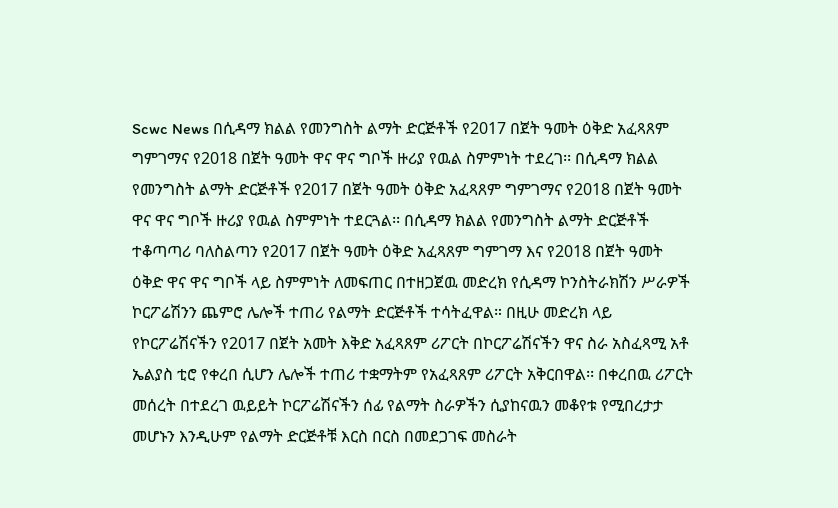Scwc News በሲዳማ ክልል የመንግስት ልማት ድርጅቶች የ2017 በጀት ዓመት ዕቅድ አፈጻጸም ግምገማና የ2018 በጀት ዓመት ዋና ዋና ግቦች ዙሪያ የዉል ስምምነት ተደረገ፡፡ በሲዳማ ክልል የመንግስት ልማት ድርጅቶች የ2017 በጀት ዓመት ዕቅድ አፈጻጸም ግምገማና የ2018 በጀት ዓመት ዋና ዋና ግቦች ዙሪያ የዉል ስምምነት ተደርጓል፡፡ በሲዳማ ክልል የመንግስት ልማት ድርጅቶች ተቆጣጣሪ ባለስልጣን የ2017 በጀት ዓመት ዕቅድ አፈጻጸም ግምገማ እና የ2018 በጀት ዓመት ዕቅድ ዋና ዋና ግቦች ላይ ስምምነት ለመፍጠር በተዘጋጀዉ መድረክ የሲዳማ ኮንስትራክሽን ሥራዎች ኮርፖሬሽንን ጨምሮ ሌሎች ተጠሪ የልማት ድርጅቶች ተሳትፈዋል። በዚሁ መድረክ ላይ የኮርፖሬሽናችን የ2017 በጀት አመት እቅድ አፈጻጸም ሪፖርት በኮርፖሬሽናችን ዋና ስራ አስፈጻሚ አቶ ኤልያስ ቲሮ የቀረበ ሲሆን ሌሎች ተጠሪ ተቋማትም የአፈጻጸም ሪፖርት አቅርበዋል፡፡ በቀረበዉ ሪፖርት መሰረት በተደረገ ዉይይት ኮርፖሬሽናችን ሰፊ የልማት ስራዎችን ሲያከናዉን መቆየቱ የሚበረታታ መሆኑን እንዲሁም የልማት ድርጅቶቹ እርስ በርስ በመደጋገፍ መስራት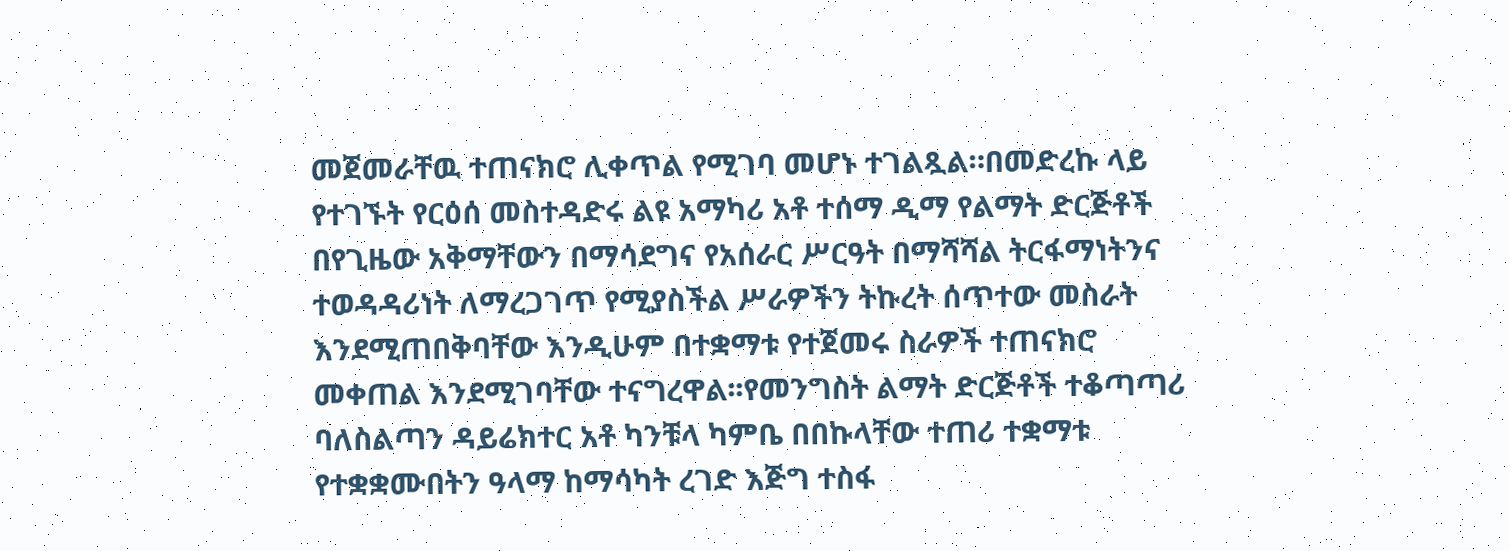መጀመራቸዉ ተጠናክሮ ሊቀጥል የሚገባ መሆኑ ተገልጿል።በመድረኩ ላይ የተገኙት የርዕሰ መስተዳድሩ ልዩ አማካሪ አቶ ተሰማ ዲማ የልማት ድርጅቶች በየጊዜው አቅማቸውን በማሳደግና የአሰራር ሥርዓት በማሻሻል ትርፋማነትንና ተወዳዳሪነት ለማረጋገጥ የሚያስችል ሥራዎችን ትኩረት ሰጥተው መስራት እንደሚጠበቅባቸው እንዲሁም በተቋማቱ የተጀመሩ ስራዎች ተጠናክሮ መቀጠል እንደሚገባቸው ተናግረዋል፡፡የመንግስት ልማት ድርጅቶች ተቆጣጣሪ ባለስልጣን ዳይሬክተር አቶ ካንቹላ ካምቤ በበኩላቸው ተጠሪ ተቋማቱ የተቋቋሙበትን ዓላማ ከማሳካት ረገድ እጅግ ተስፋ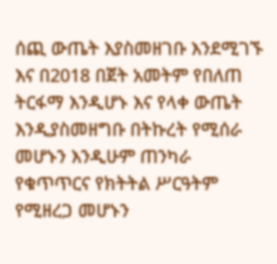ሰጪ ውጤት እያስመዘገቡ እንደሚገኙ እና በ2018 በጀት አመትም የበለጠ ትርፋማ እንዲሆኑ እና የላቀ ውጤት እንዲያስመዘግቡ በትኩረት የሚሰራ መሆኑን እንዲሁም ጠንካራ የቁጥጥርና የክትትል ሥርዓትም የሚዘረጋ መሆኑን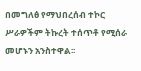በመግለፅ የማህበረሰብ ተኮር ሥራዎችም ትኩረት ተሰጥቶ የሚሰራ መሆኑን አንስተዋል፡፡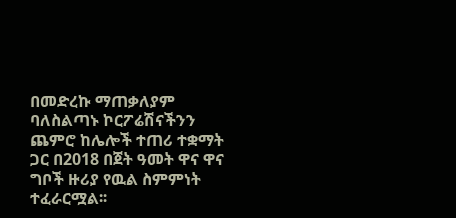በመድረኩ ማጠቃለያም ባለስልጣኑ ኮርፖሬሽናችንን ጨምሮ ከሌሎች ተጠሪ ተቋማት ጋር በ2018 በጀት ዓመት ዋና ዋና ግቦች ዙሪያ የዉል ስምምነት ተፈራርሟል፡፡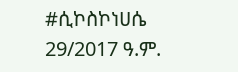#ሲኮስኮነሀሴ 29/2017 ዓ.ም.